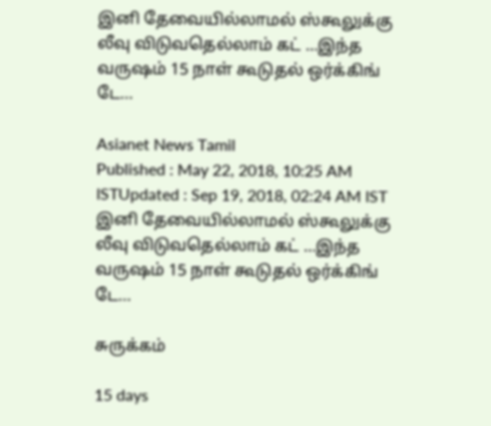இனி தேவையில்லாமல் ஸ்கூலுக்கு லீவு விடுவதெல்லாம் கட் …இந்த வருஷம் 15 நாள் கூடுதல் ஒர்க்கிங் டே…

Asianet News Tamil
Published : May 22, 2018, 10:25 AM ISTUpdated : Sep 19, 2018, 02:24 AM IST
இனி தேவையில்லாமல் ஸ்கூலுக்கு லீவு விடுவதெல்லாம் கட் …இந்த வருஷம் 15 நாள் கூடுதல் ஒர்க்கிங் டே…

சுருக்கம்

15 days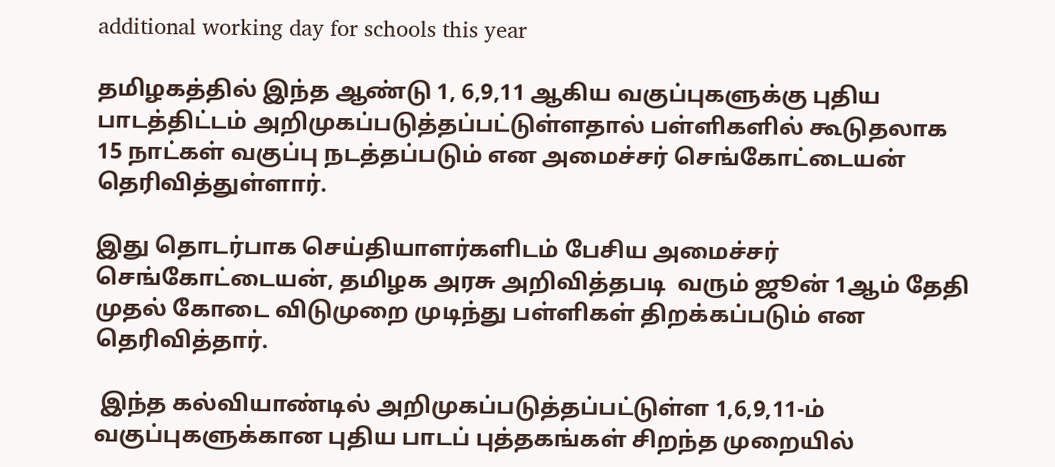additional working day for schools this year

தமிழகத்தில் இந்த ஆண்டு 1, 6,9,11 ஆகிய வகுப்புகளுக்கு புதிய பாடத்திட்டம் அறிமுகப்படுத்தப்பட்டுள்ளதால் பள்ளிகளில் கூடுதலாக 15 நாட்கள் வகுப்பு நடத்தப்படும் என அமைச்சர் செங்கோட்டையன் தெரிவித்துள்ளார்.

இது தொடர்பாக செய்தியாளர்களிடம் பேசிய அமைச்சர் செங்கோட்டையன், தமிழக அரசு அறிவித்தபடி  வரும் ஜூன் 1ஆம் தேதி முதல் கோடை விடுமுறை முடிந்து பள்ளிகள் திறக்கப்படும் என தெரிவித்தார்.

 இந்த கல்வியாண்டில் அறிமுகப்படுத்தப்பட்டுள்ள 1,6,9,11-ம் வகுப்புகளுக்கான புதிய பாடப் புத்தகங்கள் சிறந்த முறையில்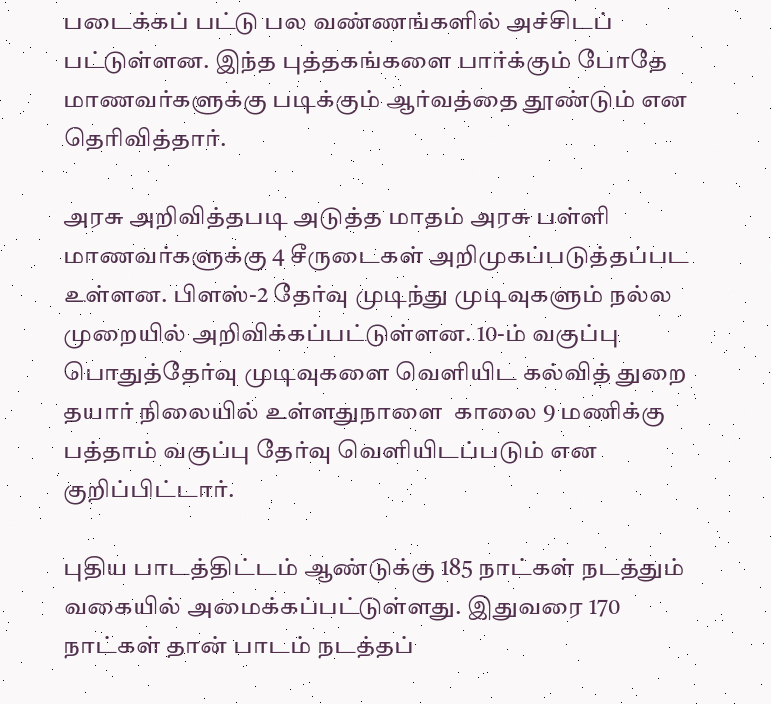படைக்கப் பட்டு பல வண்ணங்களில் அச்சிடப் பட்டுள்ளன. இந்த புத்தகங்களை பார்க்கும் போதே மாணவர்களுக்கு படிக்கும் ஆர்வத்தை தூண்டும் என தெரிவித்தார்.

அரசு அறிவித்தபடி அடுத்த மாதம் அரசு பள்ளி மாணவர்களுக்கு 4 சீருடைகள் அறிமுகப்படுத்தப்பட உள்ளன. பிளஸ்-2 தேர்வு முடிந்து முடிவுகளும் நல்ல முறையில் அறிவிக்கப்பட்டுள்ளன. 10-ம் வகுப்பு பொதுத்தேர்வு முடிவுகளை வெளியிட கல்வித் துறை தயார் நிலையில் உள்ளதுநாளை  காலை 9 மணிக்கு பத்தாம் வகுப்பு தேர்வு வெளியிடப்படும் என குறிப்பிட்டார்.

புதிய பாடத்திட்டம் ஆண்டுக்கு 185 நாட்கள் நடத்தும் வகையில் அமைக்கப்பட்டுள்ளது. இதுவரை 170 நாட்கள் தான் பாடம் நடத்தப்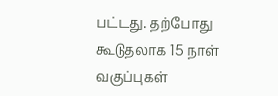பட்டது. தற்போது கூடுதலாக 15 நாள் வகுப்புகள்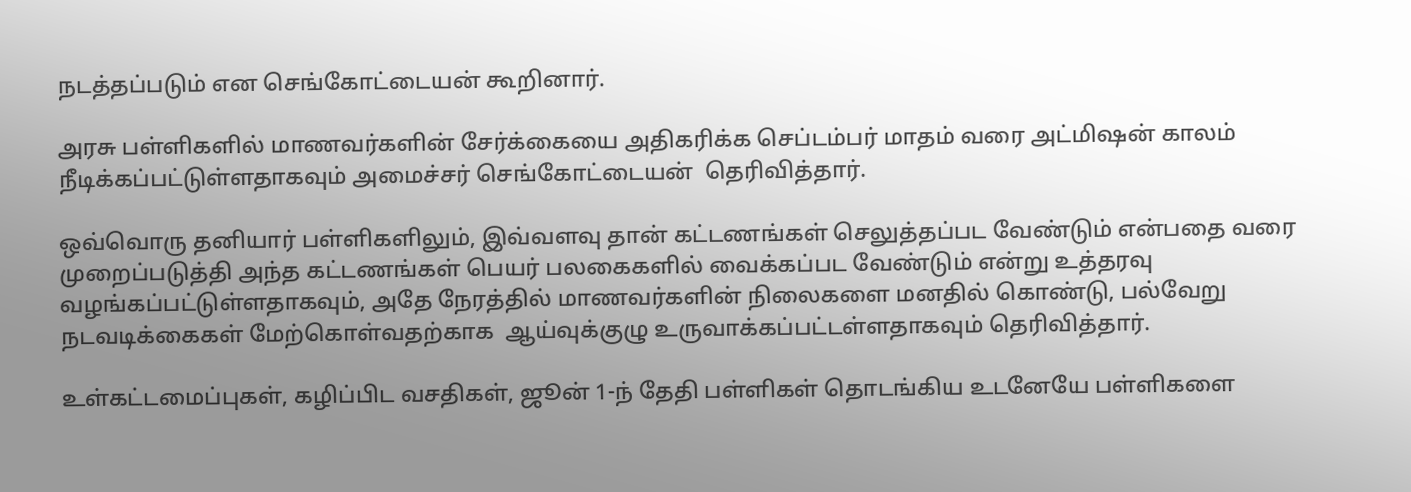நடத்தப்படும் என செங்கோட்டையன் கூறினார்.

அரசு பள்ளிகளில் மாணவர்களின் சேர்க்கையை அதிகரிக்க செப்டம்பர் மாதம் வரை அட்மிஷன் காலம் நீடிக்கப்பட்டுள்ளதாகவும் அமைச்சர் செங்கோட்டையன்  தெரிவித்தார்.

ஒவ்வொரு தனியார் பள்ளிகளிலும், இவ்வளவு தான் கட்டணங்கள் செலுத்தப்பட வேண்டும் என்பதை வரை முறைப்படுத்தி அந்த கட்டணங்கள் பெயர் பலகைகளில் வைக்கப்பட வேண்டும் என்று உத்தரவு வழங்கப்பட்டுள்ளதாகவும், அதே நேரத்தில் மாணவர்களின் நிலைகளை மனதில் கொண்டு, பல்வேறு நடவடிக்கைகள் மேற்கொள்வதற்காக  ஆய்வுக்குழு உருவாக்கப்பட்டள்ளதாகவும் தெரிவித்தார்.

உள்கட்டமைப்புகள், கழிப்பிட வசதிகள், ஜூன் 1-ந் தேதி பள்ளிகள் தொடங்கிய உடனேயே பள்ளிகளை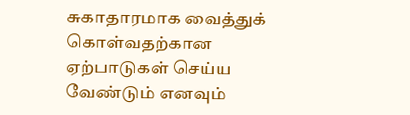சுகாதாரமாக வைத்துக் கொள்வதற்கான ஏற்பாடுகள் செய்ய வேண்டும் எனவும்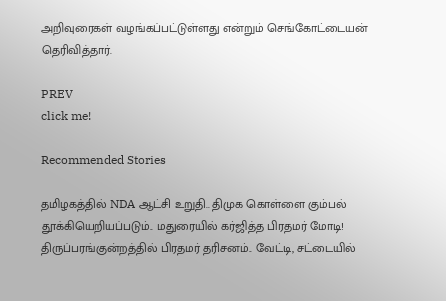அறிவுரைகள் வழங்கப்பட்டுள்ளது என்றும் செங்கோட்டையன் தெரிவித்தார்.

PREV
click me!

Recommended Stories

தமிழகத்தில் NDA ஆட்சி உறுதி.. திமுக கொள்ளை கும்பல் தூக்கியெறியப்படும்.. மதுரையில் கர்ஜித்த பிரதமர் மோடி!
திருப்பரங்குன்றத்தில் பிரதமர் தரிசனம்.. வேட்டி, சட்டையில்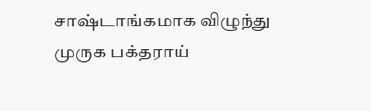சாஷ்டாங்கமாக விழுந்து முருக பக்தராய்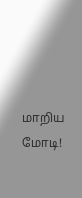மாறிய மோடி!